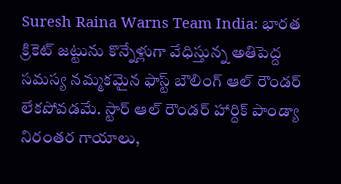Suresh Raina Warns Team India: భారత క్రికెట్ జట్టును కొన్నేళ్లుగా వేధిస్తున్న అతిపెద్ద సమస్య నమ్మకమైన ఫాస్ట్ బౌలింగ్ ఆల్ రౌండర్ లేకపోవడమే. స్టార్ ఆల్ రౌండర్ హార్దిక్ పాండ్యా నిరంతర గాయాలు,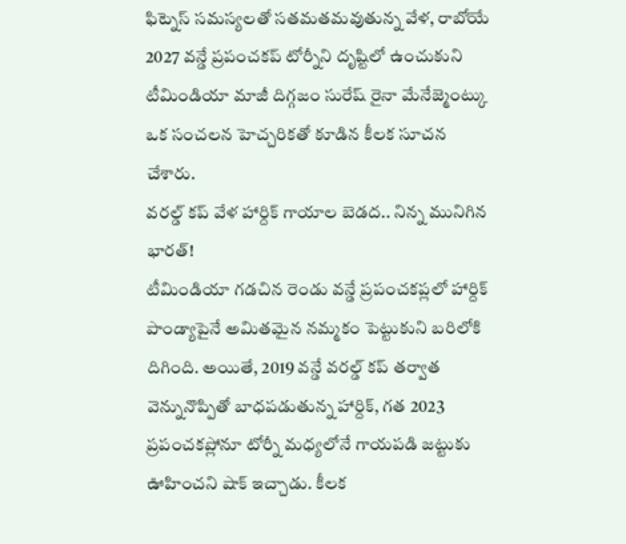ఫిట్నెస్ సమస్యలతో సతమతమవుతున్న వేళ, రాబోయే 2027 వన్డే ప్రపంచకప్ టోర్నీని దృష్టిలో ఉంచుకుని టీమిండియా మాజీ దిగ్గజం సురేష్ రైనా మేనేజ్మెంట్కు ఒక సంచలన హెచ్చరికతో కూడిన కీలక సూచన చేశారు.
వరల్డ్ కప్ వేళ హార్దిక్ గాయాల బెడద.. నిన్న మునిగిన భారత్!
టీమిండియా గడచిన రెండు వన్డే ప్రపంచకప్లలో హార్దిక్ పాండ్యాపైనే అమితమైన నమ్మకం పెట్టుకుని బరిలోకి దిగింది. అయితే, 2019 వన్డే వరల్డ్ కప్ తర్వాత వెన్నునొప్పితో బాధపడుతున్న హార్దిక్, గత 2023 ప్రపంచకప్లోనూ టోర్నీ మధ్యలోనే గాయపడి జట్టుకు ఊహించని షాక్ ఇచ్చాడు. కీలక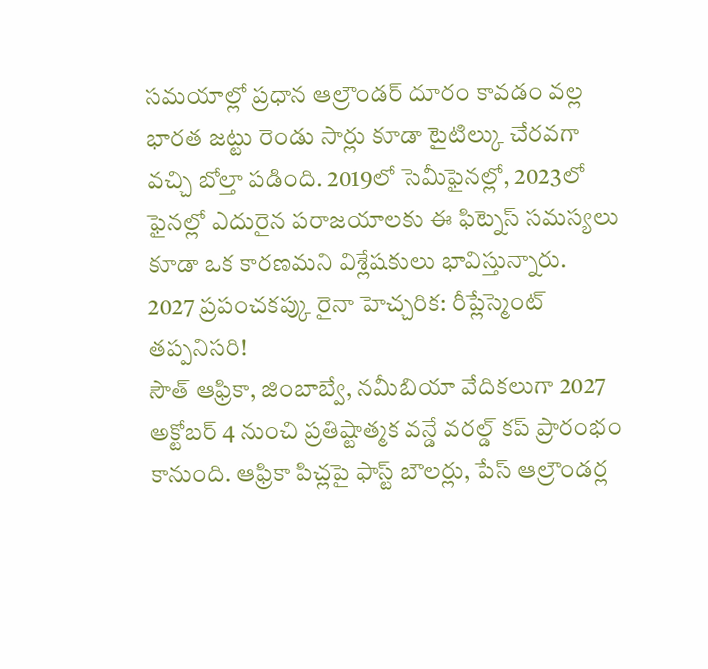సమయాల్లో ప్రధాన ఆల్రౌండర్ దూరం కావడం వల్ల భారత జట్టు రెండు సార్లు కూడా టైటిల్కు చేరవగా వచ్చి బోల్తా పడింది. 2019లో సెమీఫైనల్లో, 2023లో ఫైనల్లో ఎదురైన పరాజయాలకు ఈ ఫిట్నెస్ సమస్యలు కూడా ఒక కారణమని విశ్లేషకులు భావిస్తున్నారు.
2027 ప్రపంచకప్కు రైనా హెచ్చరిక: రీప్లేస్మెంట్ తప్పనిసరి!
సౌత్ ఆఫ్రికా, జింబాబ్వే, నమీబియా వేదికలుగా 2027 అక్టోబర్ 4 నుంచి ప్రతిష్టాత్మక వన్డే వరల్డ్ కప్ ప్రారంభం కానుంది. ఆఫ్రికా పిచ్లపై ఫాస్ట్ బౌలర్లు, పేస్ ఆల్రౌండర్ల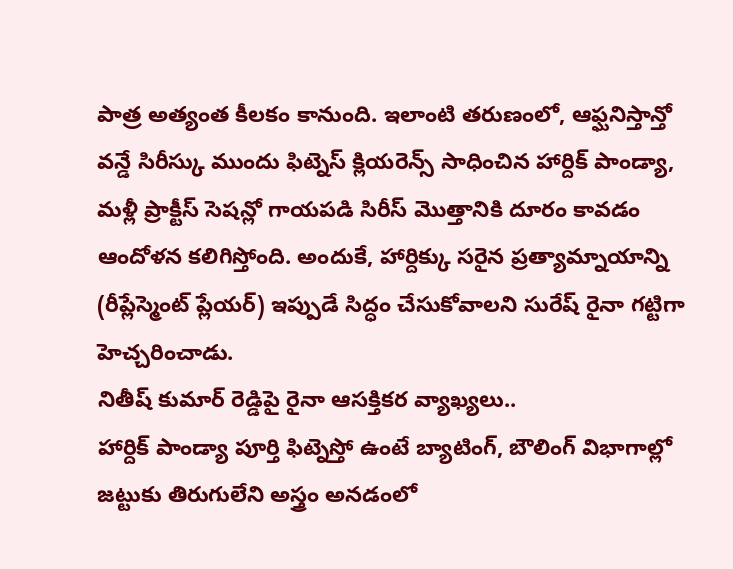పాత్ర అత్యంత కీలకం కానుంది. ఇలాంటి తరుణంలో, ఆఫ్ఘనిస్తాన్తో వన్డే సిరీస్కు ముందు ఫిట్నెస్ క్లియరెన్స్ సాధించిన హార్దిక్ పాండ్యా, మళ్లీ ప్రాక్టీస్ సెషన్లో గాయపడి సిరీస్ మొత్తానికి దూరం కావడం ఆందోళన కలిగిస్తోంది. అందుకే, హార్దిక్కు సరైన ప్రత్యామ్నాయాన్ని (రీప్లేస్మెంట్ ప్లేయర్) ఇప్పుడే సిద్ధం చేసుకోవాలని సురేష్ రైనా గట్టిగా హెచ్చరించాడు.
నితీష్ కుమార్ రెడ్డిపై రైనా ఆసక్తికర వ్యాఖ్యలు..
హార్దిక్ పాండ్యా పూర్తి ఫిట్నెస్తో ఉంటే బ్యాటింగ్, బౌలింగ్ విభాగాల్లో జట్టుకు తిరుగులేని అస్త్రం అనడంలో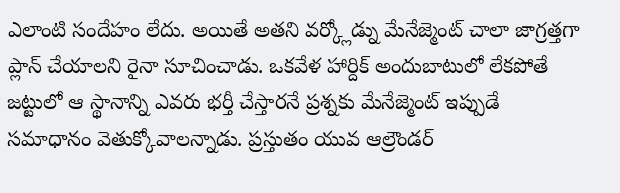ఎలాంటి సందేహం లేదు. అయితే అతని వర్క్లోడ్ను మేనేజ్మెంట్ చాలా జాగ్రత్తగా ప్లాన్ చేయాలని రైనా సూచించాడు. ఒకవేళ హార్దిక్ అందుబాటులో లేకపోతే జట్టులో ఆ స్థానాన్ని ఎవరు భర్తీ చేస్తారనే ప్రశ్నకు మేనేజ్మెంట్ ఇప్పుడే సమాధానం వెతుక్కోవాలన్నాడు. ప్రస్తుతం యువ ఆల్రౌండర్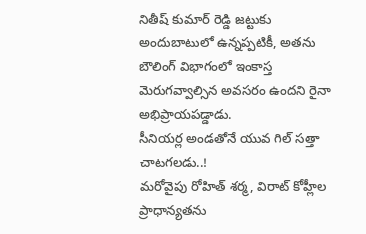నితీష్ కుమార్ రెడ్డి జట్టుకు అందుబాటులో ఉన్నప్పటికీ, అతను బౌలింగ్ విభాగంలో ఇంకాస్త మెరుగవ్వాల్సిన అవసరం ఉందని రైనా అభిప్రాయపడ్డాడు.
సీనియర్ల అండతోనే యువ గిల్ సత్తా చాటగలడు..!
మరోవైపు రోహిత్ శర్మ, విరాట్ కోహ్లీల ప్రాధాన్యతను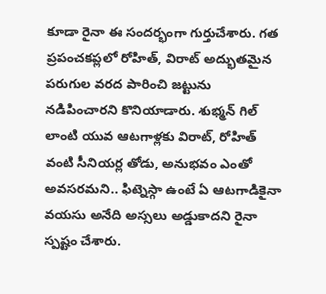కూడా రైనా ఈ సందర్భంగా గుర్తుచేశారు. గత ప్రపంచకప్లలో రోహిత్, విరాట్ అద్భుతమైన పరుగుల వరద పారించి జట్టును నడిపించారని కొనియాడారు. శుభ్మన్ గిల్ లాంటి యువ ఆటగాళ్లకు విరాట్, రోహిత్ వంటి సీనియర్ల తోడు, అనుభవం ఎంతో అవసరమని.. ఫిట్నెస్గా ఉంటే ఏ ఆటగాడికైనా వయసు అనేది అస్సలు అడ్డుకాదని రైనా స్పష్టం చేశారు.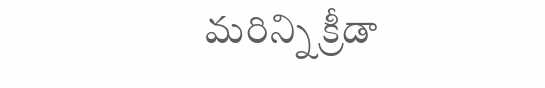మరిన్ని క్రీడా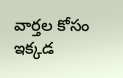వార్తల కోసం ఇక్కడ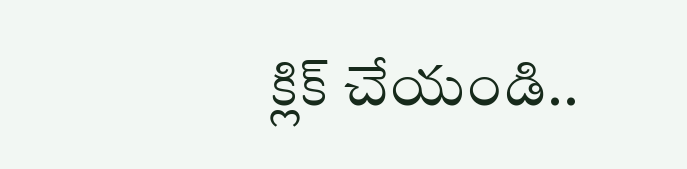క్లిక్ చేయండి..